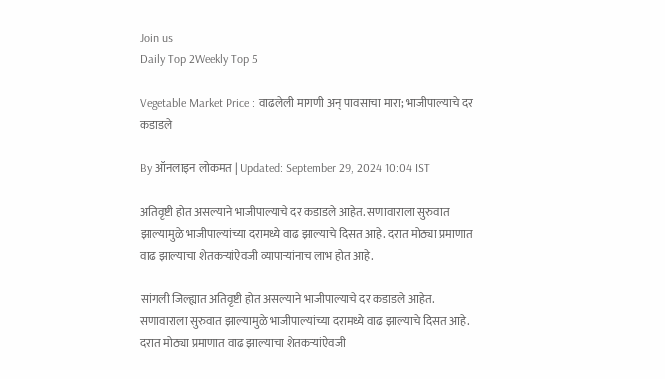Join us
Daily Top 2Weekly Top 5

Vegetable Market Price : वाढलेली मागणी अन् पावसाचा मारा; भाजीपाल्याचे दर कडाडले

By ऑनलाइन लोकमत | Updated: September 29, 2024 10:04 IST

अतिवृष्टी होत असल्याने भाजीपाल्याचे दर कडाडले आहेत. सणावाराला सुरुवात झाल्यामुळे भाजीपाल्यांच्या दरामध्ये वाढ झाल्याचे दिसत आहे. दरात मोठ्या प्रमाणात वाढ झाल्याचा शेतकऱ्यांऐवजी व्यापाऱ्यांनाच लाभ होत आहे.

सांगली जिल्ह्यात अतिवृष्टी होत असल्याने भाजीपाल्याचे दर कडाडले आहेत. सणावाराला सुरुवात झाल्यामुळे भाजीपाल्यांच्या दरामध्ये वाढ झाल्याचे दिसत आहे. दरात मोठ्या प्रमाणात वाढ झाल्याचा शेतकऱ्यांऐवजी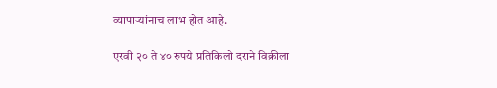व्यापाऱ्यांनाच लाभ होत आहे.

एरवी २० ते ४० रुपये प्रतिकिलो दराने विक्रीला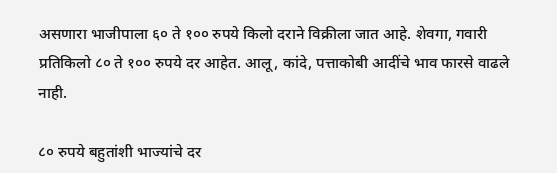असणारा भाजीपाला ६० ते १०० रुपये किलो दराने विक्रीला जात आहे. शेवगा, गवारी प्रतिकिलो ८० ते १०० रुपये दर आहेत. आलू, कांदे, पत्ताकोबी आदींचे भाव फारसे वाढले नाही.

८० रुपये बहुतांशी भाज्यांचे दर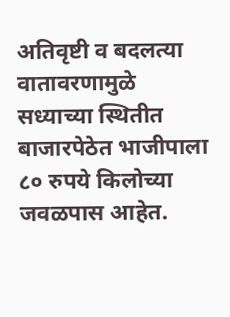अतिवृष्टी व बदलत्या वातावरणामुळे सध्याच्या स्थितीत बाजारपेठेत भाजीपाला ८० रुपये किलोच्या जवळपास आहेत.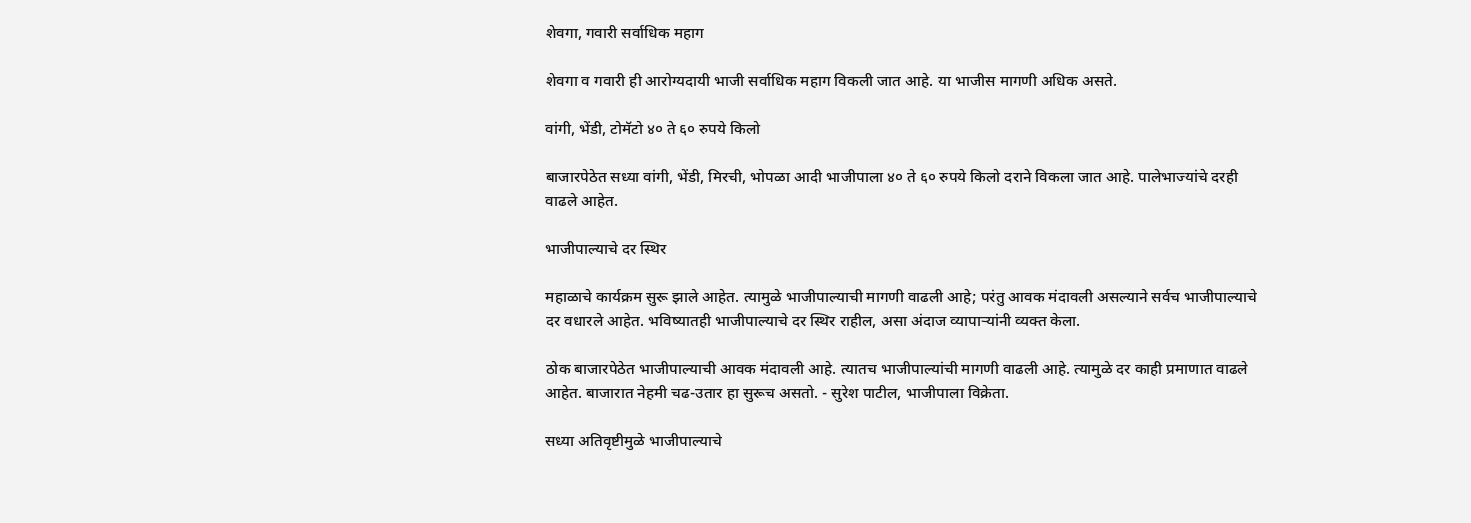शेवगा, गवारी सर्वाधिक महाग

शेवगा व गवारी ही आरोग्यदायी भाजी सर्वाधिक महाग विकली जात आहे. या भाजीस मागणी अधिक असते.

वांगी, भेंडी, टोमॅटो ४० ते ६० रुपये किलो

बाजारपेठेत सध्या वांगी, भेंडी, मिरची, भोपळा आदी भाजीपाला ४० ते ६० रुपये किलो दराने विकला जात आहे. पालेभाज्यांचे दरही वाढले आहेत.

भाजीपाल्याचे दर स्थिर

महाळाचे कार्यक्रम सुरू झाले आहेत. त्यामुळे भाजीपाल्याची मागणी वाढली आहे; परंतु आवक मंदावली असल्याने सर्वच भाजीपाल्याचे दर वधारले आहेत. भविष्यातही भाजीपाल्याचे दर स्थिर राहील, असा अंदाज व्यापाऱ्यांनी व्यक्त केला.

ठोक बाजारपेठेत भाजीपाल्याची आवक मंदावली आहे. त्यातच भाजीपाल्यांची मागणी वाढली आहे. त्यामुळे दर काही प्रमाणात वाढले आहेत. बाजारात नेहमी चढ-उतार हा सुरूच असतो. - सुरेश पाटील, भाजीपाला विक्रेता.

सध्या अतिवृष्टीमुळे भाजीपाल्याचे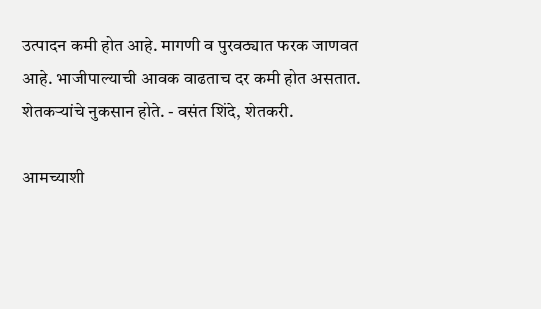उत्पादन कमी होत आहे. मागणी व पुरवठ्यात फरक जाणवत आहे. भाजीपाल्याची आवक वाढताच दर कमी होत असतात. शेतकऱ्यांचे नुकसान होते. - वसंत शिंदे, शेतकरी.

आमच्याशी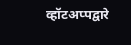व्हॉटअप्पद्वारे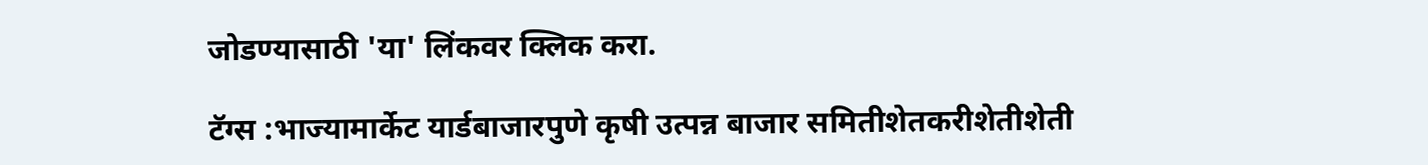जोडण्यासाठी 'या' लिंकवर क्लिक करा.

टॅग्स :भाज्यामार्केट यार्डबाजारपुणे कृषी उत्पन्न बाजार समितीशेतकरीशेतीशेती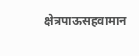क्षेत्रपाऊसहवामान